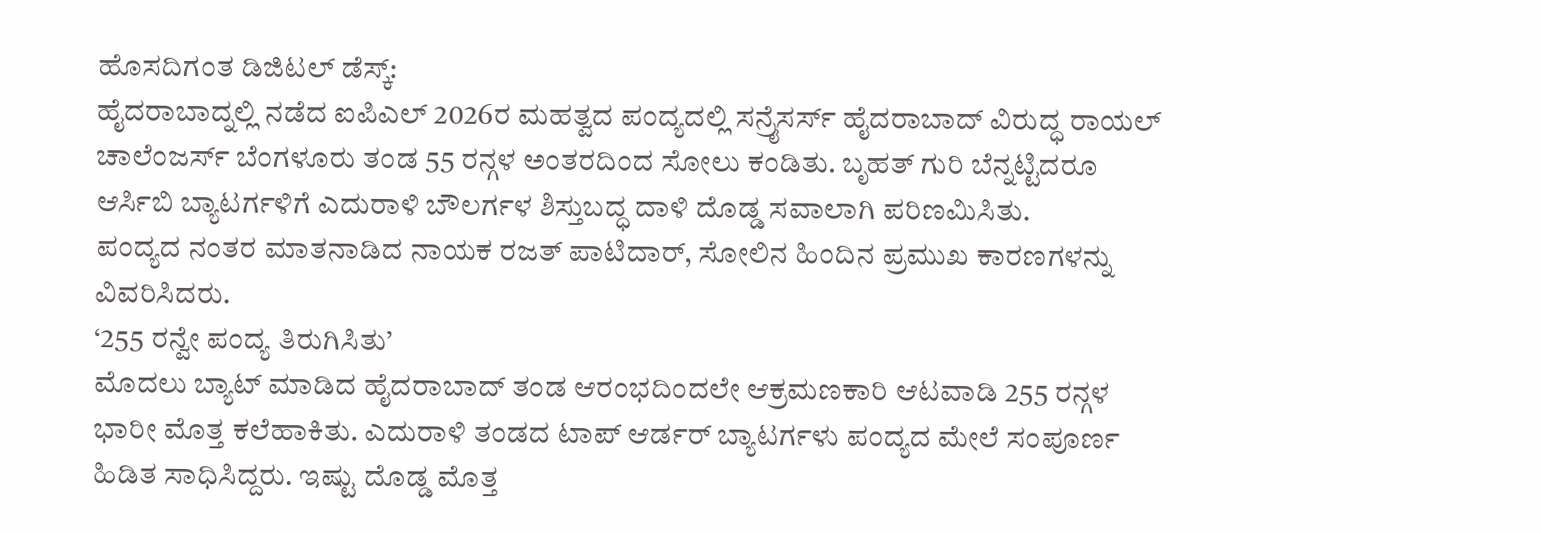ಹೊಸದಿಗಂತ ಡಿಜಿಟಲ್ ಡೆಸ್ಕ್:
ಹೈದರಾಬಾದ್ನಲ್ಲಿ ನಡೆದ ಐಪಿಎಲ್ 2026ರ ಮಹತ್ವದ ಪಂದ್ಯದಲ್ಲಿ ಸನ್ರೈಸರ್ಸ್ ಹೈದರಾಬಾದ್ ವಿರುದ್ಧ ರಾಯಲ್ ಚಾಲೆಂಜರ್ಸ್ ಬೆಂಗಳೂರು ತಂಡ 55 ರನ್ಗಳ ಅಂತರದಿಂದ ಸೋಲು ಕಂಡಿತು. ಬೃಹತ್ ಗುರಿ ಬೆನ್ನಟ್ಟಿದರೂ ಆರ್ಸಿಬಿ ಬ್ಯಾಟರ್ಗಳಿಗೆ ಎದುರಾಳಿ ಬೌಲರ್ಗಳ ಶಿಸ್ತುಬದ್ಧ ದಾಳಿ ದೊಡ್ಡ ಸವಾಲಾಗಿ ಪರಿಣಮಿಸಿತು.
ಪಂದ್ಯದ ನಂತರ ಮಾತನಾಡಿದ ನಾಯಕ ರಜತ್ ಪಾಟಿದಾರ್, ಸೋಲಿನ ಹಿಂದಿನ ಪ್ರಮುಖ ಕಾರಣಗಳನ್ನು ವಿವರಿಸಿದರು.
‘255 ರನ್ವೇ ಪಂದ್ಯ ತಿರುಗಿಸಿತು’
ಮೊದಲು ಬ್ಯಾಟ್ ಮಾಡಿದ ಹೈದರಾಬಾದ್ ತಂಡ ಆರಂಭದಿಂದಲೇ ಆಕ್ರಮಣಕಾರಿ ಆಟವಾಡಿ 255 ರನ್ಗಳ ಭಾರೀ ಮೊತ್ತ ಕಲೆಹಾಕಿತು. ಎದುರಾಳಿ ತಂಡದ ಟಾಪ್ ಆರ್ಡರ್ ಬ್ಯಾಟರ್ಗಳು ಪಂದ್ಯದ ಮೇಲೆ ಸಂಪೂರ್ಣ ಹಿಡಿತ ಸಾಧಿಸಿದ್ದರು. ಇಷ್ಟು ದೊಡ್ಡ ಮೊತ್ತ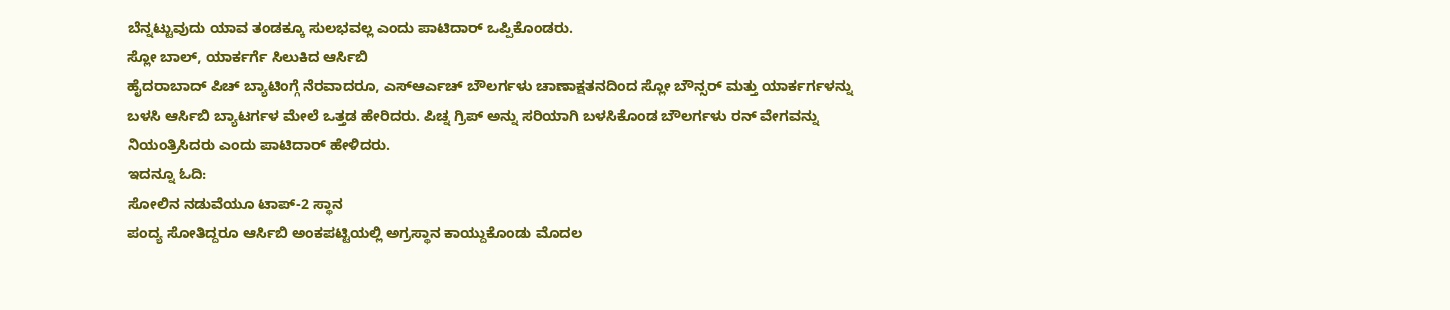ಬೆನ್ನಟ್ಟುವುದು ಯಾವ ತಂಡಕ್ಕೂ ಸುಲಭವಲ್ಲ ಎಂದು ಪಾಟಿದಾರ್ ಒಪ್ಪಿಕೊಂಡರು.
ಸ್ಲೋ ಬಾಲ್, ಯಾರ್ಕರ್ಗೆ ಸಿಲುಕಿದ ಆರ್ಸಿಬಿ
ಹೈದರಾಬಾದ್ ಪಿಚ್ ಬ್ಯಾಟಿಂಗ್ಗೆ ನೆರವಾದರೂ, ಎಸ್ಆರ್ಎಚ್ ಬೌಲರ್ಗಳು ಚಾಣಾಕ್ಷತನದಿಂದ ಸ್ಲೋ ಬೌನ್ಸರ್ ಮತ್ತು ಯಾರ್ಕರ್ಗಳನ್ನು ಬಳಸಿ ಆರ್ಸಿಬಿ ಬ್ಯಾಟರ್ಗಳ ಮೇಲೆ ಒತ್ತಡ ಹೇರಿದರು. ಪಿಚ್ನ ಗ್ರಿಪ್ ಅನ್ನು ಸರಿಯಾಗಿ ಬಳಸಿಕೊಂಡ ಬೌಲರ್ಗಳು ರನ್ ವೇಗವನ್ನು ನಿಯಂತ್ರಿಸಿದರು ಎಂದು ಪಾಟಿದಾರ್ ಹೇಳಿದರು.
ಇದನ್ನೂ ಓದಿ:
ಸೋಲಿನ ನಡುವೆಯೂ ಟಾಪ್-2 ಸ್ಥಾನ
ಪಂದ್ಯ ಸೋತಿದ್ದರೂ ಆರ್ಸಿಬಿ ಅಂಕಪಟ್ಟಿಯಲ್ಲಿ ಅಗ್ರಸ್ಥಾನ ಕಾಯ್ದುಕೊಂಡು ಮೊದಲ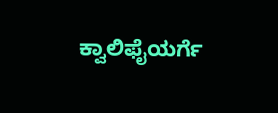ಕ್ವಾಲಿಫೈಯರ್ಗೆ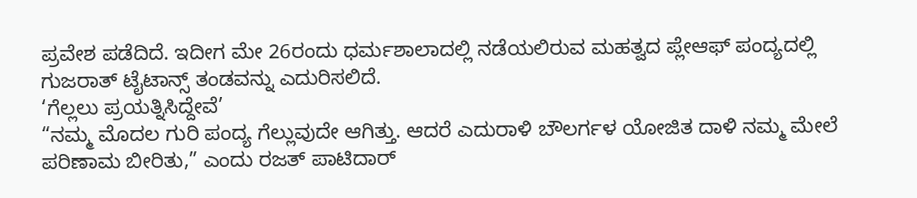ಪ್ರವೇಶ ಪಡೆದಿದೆ. ಇದೀಗ ಮೇ 26ರಂದು ಧರ್ಮಶಾಲಾದಲ್ಲಿ ನಡೆಯಲಿರುವ ಮಹತ್ವದ ಪ್ಲೇಆಫ್ ಪಂದ್ಯದಲ್ಲಿ ಗುಜರಾತ್ ಟೈಟಾನ್ಸ್ ತಂಡವನ್ನು ಎದುರಿಸಲಿದೆ.
‘ಗೆಲ್ಲಲು ಪ್ರಯತ್ನಿಸಿದ್ದೇವೆ’
“ನಮ್ಮ ಮೊದಲ ಗುರಿ ಪಂದ್ಯ ಗೆಲ್ಲುವುದೇ ಆಗಿತ್ತು. ಆದರೆ ಎದುರಾಳಿ ಬೌಲರ್ಗಳ ಯೋಜಿತ ದಾಳಿ ನಮ್ಮ ಮೇಲೆ ಪರಿಣಾಮ ಬೀರಿತು,” ಎಂದು ರಜತ್ ಪಾಟಿದಾರ್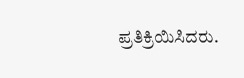ಪ್ರತಿಕ್ರಿಯಿಸಿದರು.